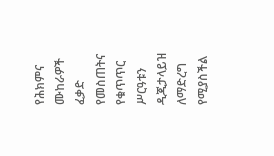የሕክምና ሙከራዎች ፈቃድ የመስጠትና የቁጥጥር ሥርዓቱን ዲጂታላይዝ ለማድረግ የሚያስችል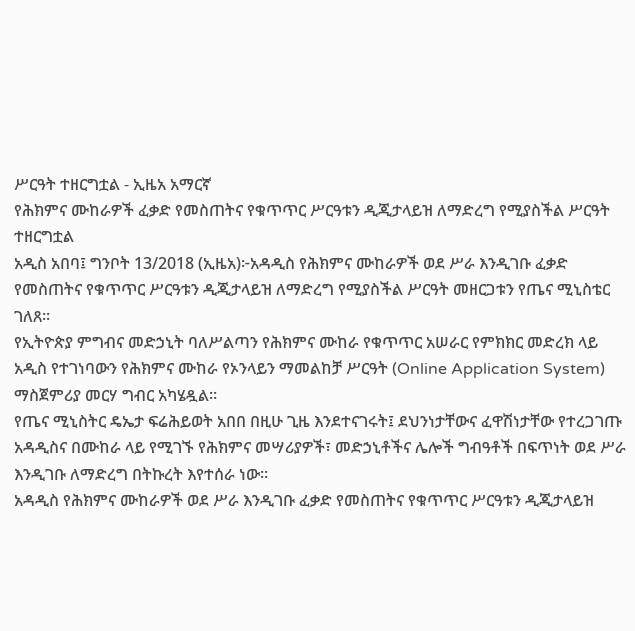ሥርዓት ተዘርግቷል - ኢዜአ አማርኛ
የሕክምና ሙከራዎች ፈቃድ የመስጠትና የቁጥጥር ሥርዓቱን ዲጂታላይዝ ለማድረግ የሚያስችል ሥርዓት ተዘርግቷል
አዲስ አበባ፤ ግንቦት 13/2018 (ኢዜአ)፦አዳዲስ የሕክምና ሙከራዎች ወደ ሥራ እንዲገቡ ፈቃድ የመስጠትና የቁጥጥር ሥርዓቱን ዲጂታላይዝ ለማድረግ የሚያስችል ሥርዓት መዘርጋቱን የጤና ሚኒስቴር ገለጸ።
የኢትዮጵያ ምግብና መድኃኒት ባለሥልጣን የሕክምና ሙከራ የቁጥጥር አሠራር የምክክር መድረክ ላይ አዲስ የተገነባውን የሕክምና ሙከራ የኦንላይን ማመልከቻ ሥርዓት (Online Application System) ማስጀምሪያ መርሃ ግብር አካሄዷል።
የጤና ሚኒስትር ዴኤታ ፍሬሕይወት አበበ በዚሁ ጊዜ እንደተናገሩት፤ ደህንነታቸውና ፈዋሽነታቸው የተረጋገጡ አዳዲስና በሙከራ ላይ የሚገኙ የሕክምና መሣሪያዎች፣ መድኃኒቶችና ሌሎች ግብዓቶች በፍጥነት ወደ ሥራ እንዲገቡ ለማድረግ በትኩረት እየተሰራ ነው።
አዳዲስ የሕክምና ሙከራዎች ወደ ሥራ እንዲገቡ ፈቃድ የመስጠትና የቁጥጥር ሥርዓቱን ዲጂታላይዝ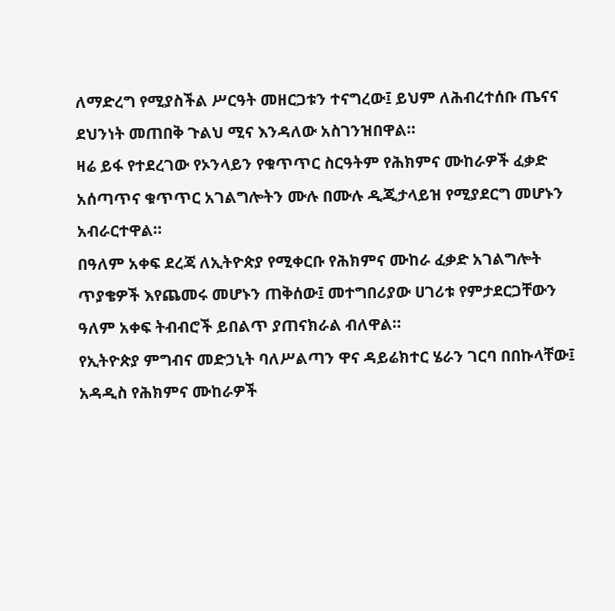ለማድረግ የሚያስችል ሥርዓት መዘርጋቱን ተናግረው፤ ይህም ለሕብረተሰቡ ጤናና ደህንነት መጠበቅ ጉልህ ሚና እንዳለው አስገንዝበዋል።
ዛሬ ይፋ የተደረገው የኦንላይን የቁጥጥር ስርዓትም የሕክምና ሙከራዎች ፈቃድ አሰጣጥና ቁጥጥር አገልግሎትን ሙሉ በሙሉ ዲጂታላይዝ የሚያደርግ መሆኑን አብራርተዋል።
በዓለም አቀፍ ደረጃ ለኢትዮጵያ የሚቀርቡ የሕክምና ሙከራ ፈቃድ አገልግሎት ጥያቄዎች እየጨመሩ መሆኑን ጠቅሰው፤ መተግበሪያው ሀገሪቱ የምታደርጋቸውን ዓለም አቀፍ ትብብሮች ይበልጥ ያጠናክራል ብለዋል።
የኢትዮጵያ ምግብና መድኃኒት ባለሥልጣን ዋና ዳይሬክተር ሄራን ገርባ በበኩላቸው፤ አዳዲስ የሕክምና ሙከራዎች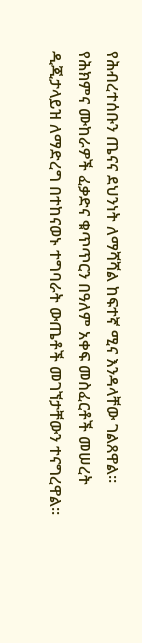የሕብረተሰቡን ጤናና ደህንነት ለማሻሻል ከፍተኛ ሚና እንዳላቸው ገልጸዋል።
የሕክምና ሙከራዎች ፈቃድና ቁጥጥርን በዓለም አቀፍ መስፈርቶች መሠረት ዲጂታላይዝ ለማድረግ በተከናወኑ ተግባራት ውጤቶች መገኘታቸውን ተናግረዋል።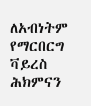ለአብነትም የማርበርግ ቫይረስ ሕክምናን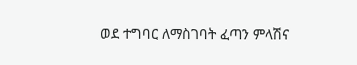ወደ ተግባር ለማስገባት ፈጣን ምላሽና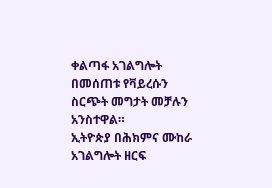ቀልጣፋ አገልግሎት በመሰጠቱ የቫይረሱን ስርጭት መግታት መቻሉን አንስተዋል።
ኢትዮጵያ በሕክምና ሙከራ አገልግሎት ዘርፍ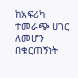ከአፍሪካ ተመራጭ ሀገር ለመሆን በቁርጠኝነት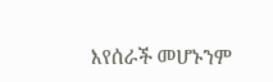እየሰራች መሆኑንም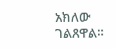አክለው ገልጸዋል።